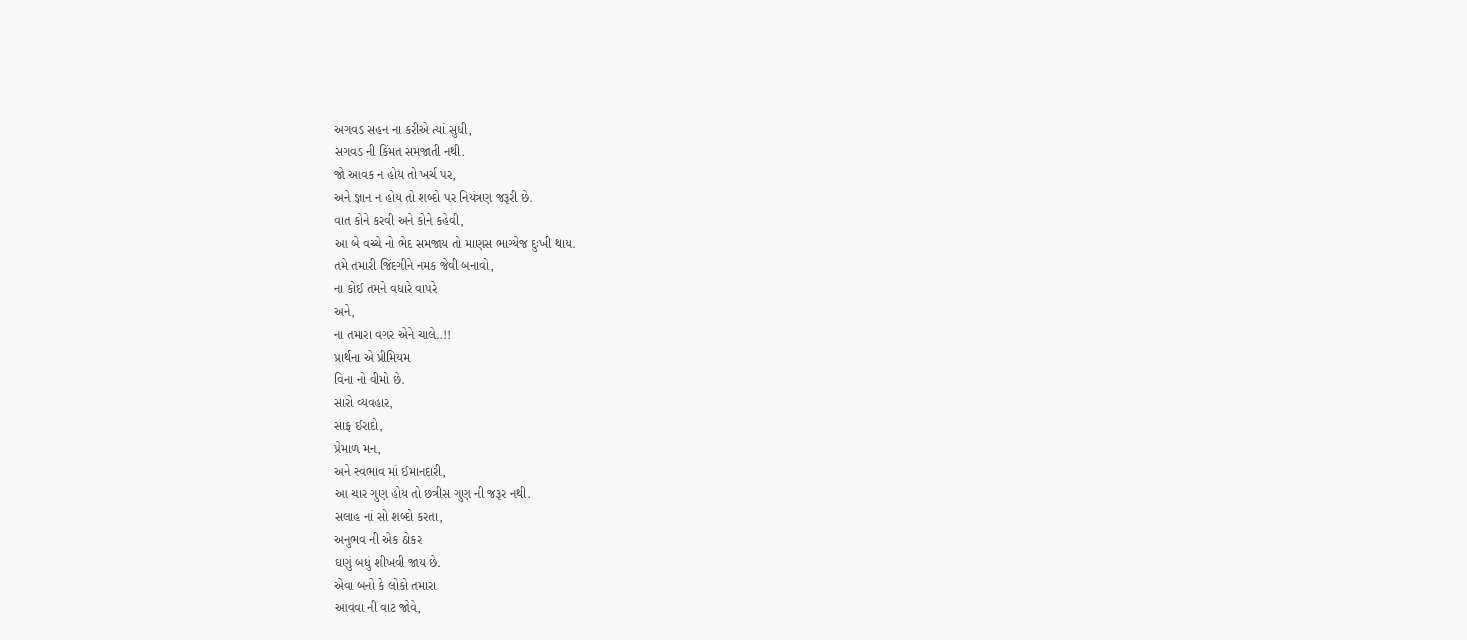અગવડ સહન ના કરીએ ત્યાં સુધી,
સગવડ ની કિંમત સમજાતી નથી.
જો આવક ન હોય તો ખર્ચ પર,
અને જ્ઞાન ન હોય તો શબ્દો પર નિયંત્રણ જરૂરી છે.
વાત કોને કરવી અને કોને કહેવી,
આ બે વચ્ચે નો ભેદ સમજાય તો માણસ ભાગ્યેજ દુઃખી થાય.
તમે તમારી જિંદગીને નમક જેવી બનાવો,
ના કોઈ તમને વધારે વાપરે
અને,
ના તમારા વગર એને ચાલે..!!
પ્રાર્થના એ પ્રીમિયમ
વિના નો વીમો છે.
સારો વ્યવહાર,
સાફ ઈરાદો,
પ્રેમાળ મન,
અને સ્વભાવ માં ઈમાનદારી,
આ ચાર ગુણ હોય તો છત્રીસ ગુણ ની જરૂર નથી.
સલાહ નાં સો શબ્દો કરતા,
અનુભવ ની એક ઠોકર
ઘણું બધું શીખવી જાય છે.
એવા બનો કે લોકો તમારા
આવવા ની વાટ જોવે,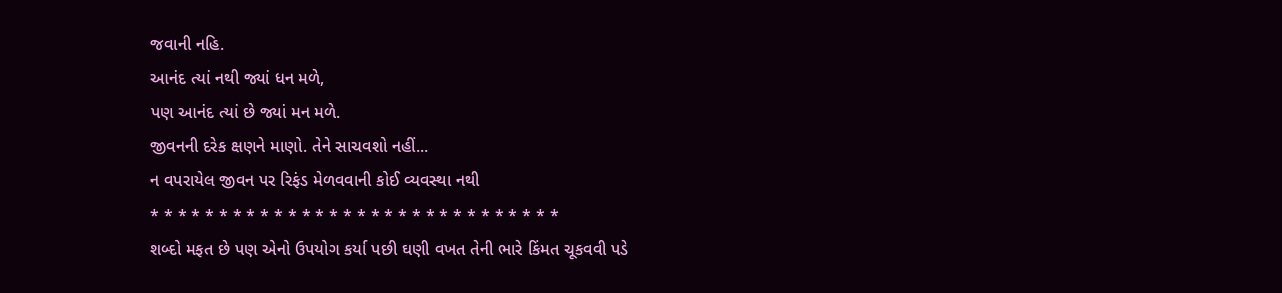જવાની નહિ.
આનંદ ત્યાં નથી જ્યાં ધન મળે,
પણ આનંદ ત્યાં છે જ્યાં મન મળે.
જીવનની દરેક ક્ષણને માણો. તેને સાચવશો નહીં...
ન વપરાયેલ જીવન પર રિફંડ મેળવવાની કોઈ વ્યવસ્થા નથી
* * * * * * * * * * * * * * * * * * * * * * * * * * * * * *
શબ્દો મફત છે પણ એનો ઉપયોગ કર્યા પછી ઘણી વખત તેની ભારે કિંમત ચૂકવવી પડે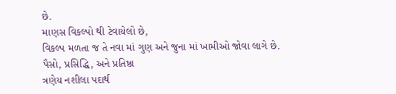છે.
માણસ વિકલ્પો થી ટેવાયેલો છે,
વિકલ્પ મળતા જ તે નવા માં ગુણ અને જુના માં ખામીઓ જોવા લાગે છે.
પૈસો, પ્રસિદ્ધિ, અને પ્રતિષ્ઠા
ત્રણેય નશીલા પદાર્થ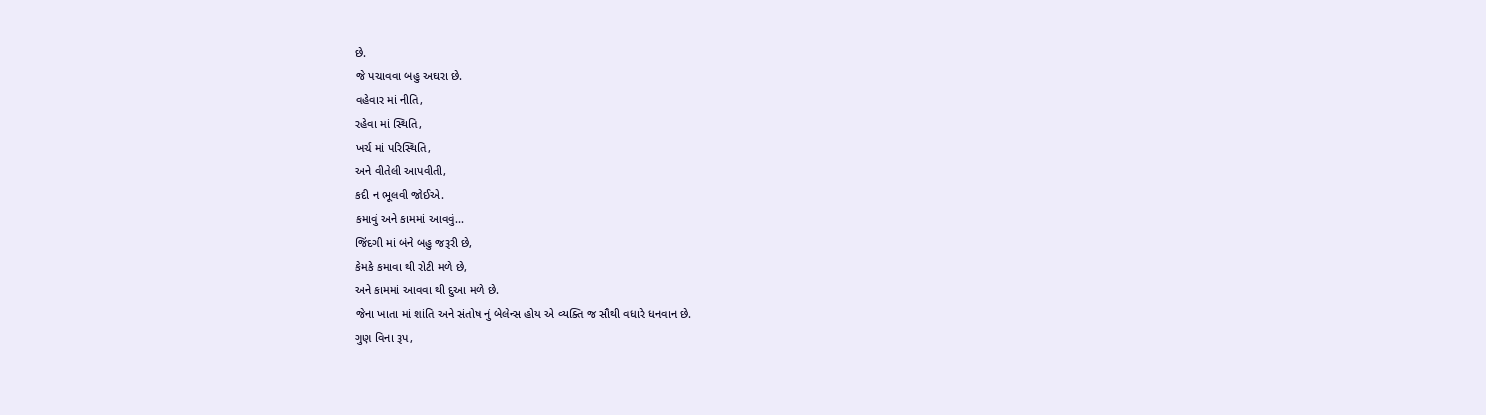છે.
જે પચાવવા બહુ અઘરા છે.
વહેવાર માં નીતિ,
રહેવા માં સ્થિતિ,
ખર્ચ માં પરિસ્થિતિ,
અને વીતેલી આપવીતી,
કદી ન ભૂલવી જોઈએ.
કમાવું અને કામમાં આવવું...
જિંદગી માં બંને બહુ જરૂરી છે,
કેમકે કમાવા થી રોટી મળે છે,
અને કામમાં આવવા થી દુઆ મળે છે.
જેના ખાતા માં શાંતિ અને સંતોષ નું બેલેન્સ હોય એ વ્યક્તિ જ સૌથી વધારે ધનવાન છે.
ગુણ વિના રૂપ,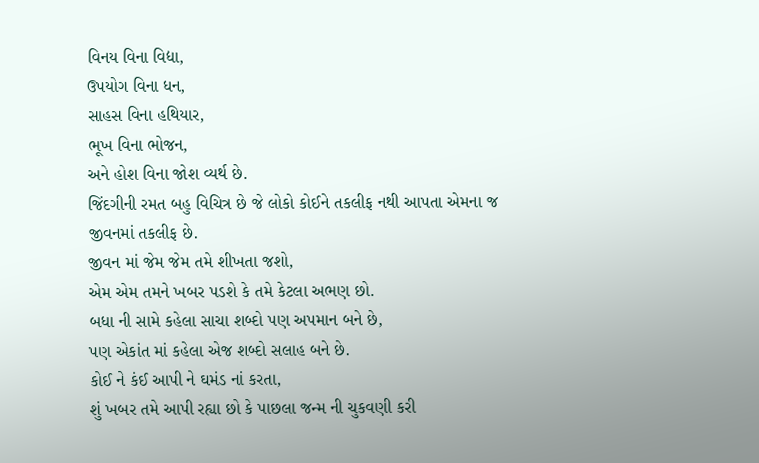વિનય વિના વિદ્યા,
ઉપયોગ વિના ધન,
સાહસ વિના હથિયાર,
ભૂખ વિના ભોજન,
અને હોશ વિના જોશ વ્યર્થ છે.
જિંદગીની રમત બહુ વિચિત્ર છે જે લોકો કોઈને તકલીફ નથી આપતા એમના જ જીવનમાં તકલીફ છે.
જીવન માં જેમ જેમ તમે શીખતા જશો,
એમ એમ તમને ખબર પડશે કે તમે કેટલા અભણ છો.
બધા ની સામે કહેલા સાચા શબ્દો પણ અપમાન બને છે,
પણ એકાંત માં કહેલા એજ શબ્દો સલાહ બને છે.
કોઈ ને કંઈ આપી ને ઘમંડ નાં કરતા,
શું ખબર તમે આપી રહ્યા છો કે પાછલા જન્મ ની ચુકવણી કરી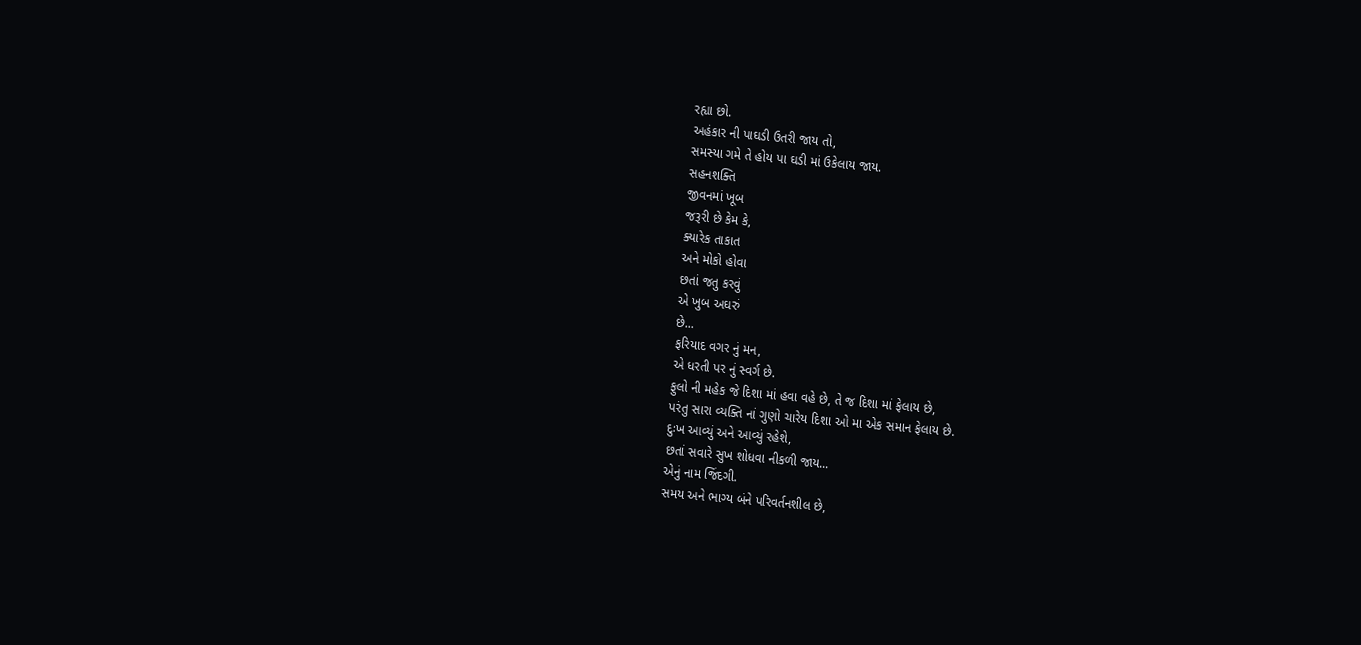રહ્યા છો.
અહંકાર ની પાઘડી ઉતરી જાય તો,
સમસ્યા ગમે તે હોય પા ઘડી માં ઉકેલાય જાય.
સહનશક્તિ
જીવનમાં ખૂબ
જરૂરી છે કેમ કે,
ક્યારેક તાકાત
અને મોકો હોવા
છતાં જતુ કરવું
એ ખુબ અઘરું
છે...
ફરિયાદ વગર નું મન,
એ ધરતી પર નું સ્વર્ગ છે.
ફુલો ની મહેક જે દિશા માં હવા વહે છે, તે જ દિશા માં ફેલાય છે,
પરંતુ સારા વ્યક્તિ નાં ગુણો ચારેય દિશા ઓ મા એક સમાન ફેલાય છે.
દુઃખ આવ્યું અને આવ્યું રહેશે,
છતાં સવારે સુખ શોધવા નીકળી જાય...
એનું નામ જિંદગી.
સમય અને ભાગ્ય બંને પરિવર્તનશીલ છે,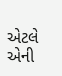એટલે એની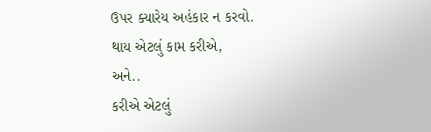ઉપર ક્યારેય અહંકાર ન કરવો.
થાય એટલું કામ કરીએ,
અને..
કરીએ એટલું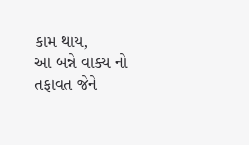કામ થાય,
આ બન્ને વાક્ય નો તફાવત જેને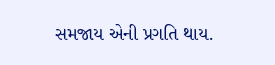સમજાય એની પ્રગતિ થાય.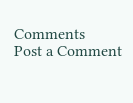Comments
Post a Comment